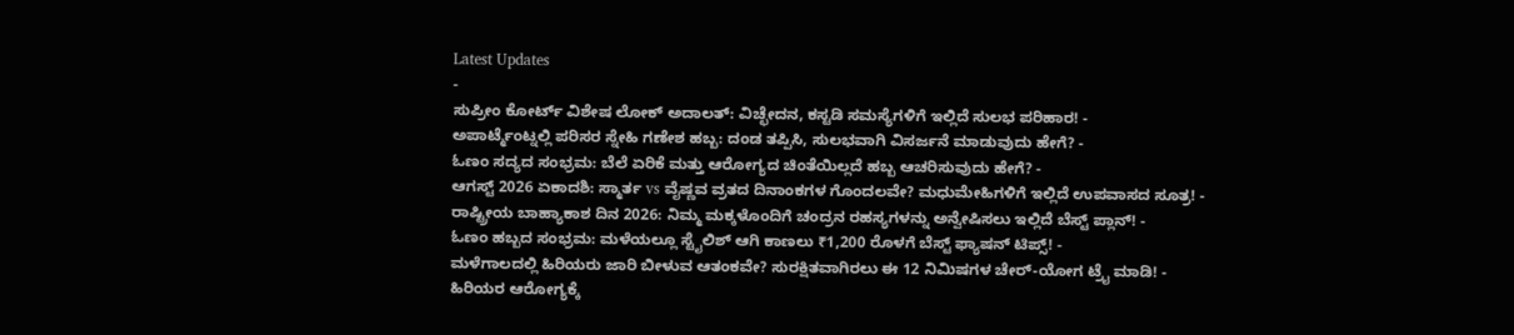Latest Updates
-
ಸುಪ್ರೀಂ ಕೋರ್ಟ್ ವಿಶೇಷ ಲೋಕ್ ಅದಾಲತ್: ವಿಚ್ಛೇದನ, ಕಸ್ಟಡಿ ಸಮಸ್ಯೆಗಳಿಗೆ ಇಲ್ಲಿದೆ ಸುಲಭ ಪರಿಹಾರ! -
ಅಪಾರ್ಟ್ಮೆಂಟ್ನಲ್ಲಿ ಪರಿಸರ ಸ್ನೇಹಿ ಗಣೇಶ ಹಬ್ಬ: ದಂಡ ತಪ್ಪಿಸಿ, ಸುಲಭವಾಗಿ ವಿಸರ್ಜನೆ ಮಾಡುವುದು ಹೇಗೆ? -
ಓಣಂ ಸದ್ಯದ ಸಂಭ್ರಮ: ಬೆಲೆ ಏರಿಕೆ ಮತ್ತು ಆರೋಗ್ಯದ ಚಿಂತೆಯಿಲ್ಲದೆ ಹಬ್ಬ ಆಚರಿಸುವುದು ಹೇಗೆ? -
ಆಗಸ್ಟ್ 2026 ಏಕಾದಶಿ: ಸ್ಮಾರ್ತ vs ವೈಷ್ಣವ ವ್ರತದ ದಿನಾಂಕಗಳ ಗೊಂದಲವೇ? ಮಧುಮೇಹಿಗಳಿಗೆ ಇಲ್ಲಿದೆ ಉಪವಾಸದ ಸೂತ್ರ! -
ರಾಷ್ಟ್ರೀಯ ಬಾಹ್ಯಾಕಾಶ ದಿನ 2026: ನಿಮ್ಮ ಮಕ್ಕಳೊಂದಿಗೆ ಚಂದ್ರನ ರಹಸ್ಯಗಳನ್ನು ಅನ್ವೇಷಿಸಲು ಇಲ್ಲಿದೆ ಬೆಸ್ಟ್ ಪ್ಲಾನ್! -
ಓಣಂ ಹಬ್ಬದ ಸಂಭ್ರಮ: ಮಳೆಯಲ್ಲೂ ಸ್ಟೈಲಿಶ್ ಆಗಿ ಕಾಣಲು ₹1,200 ರೊಳಗೆ ಬೆಸ್ಟ್ ಫ್ಯಾಷನ್ ಟಿಪ್ಸ್! -
ಮಳೆಗಾಲದಲ್ಲಿ ಹಿರಿಯರು ಜಾರಿ ಬೀಳುವ ಆತಂಕವೇ? ಸುರಕ್ಷಿತವಾಗಿರಲು ಈ 12 ನಿಮಿಷಗಳ ಚೇರ್-ಯೋಗ ಟ್ರೈ ಮಾಡಿ! -
ಹಿರಿಯರ ಆರೋಗ್ಯಕ್ಕೆ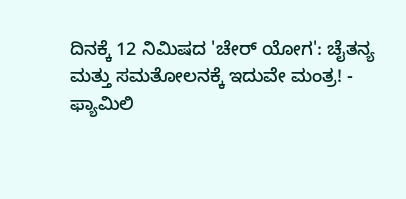ದಿನಕ್ಕೆ 12 ನಿಮಿಷದ 'ಚೇರ್ ಯೋಗ': ಚೈತನ್ಯ ಮತ್ತು ಸಮತೋಲನಕ್ಕೆ ಇದುವೇ ಮಂತ್ರ! -
ಫ್ಯಾಮಿಲಿ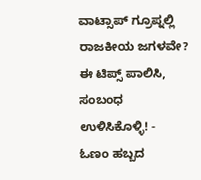ವಾಟ್ಸಾಪ್ ಗ್ರೂಪ್ನಲ್ಲಿ ರಾಜಕೀಯ ಜಗಳವೇ? ಈ ಟಿಪ್ಸ್ ಪಾಲಿಸಿ, ಸಂಬಂಧ ಉಳಿಸಿಕೊಳ್ಳಿ! -
ಓಣಂ ಹಬ್ಬದ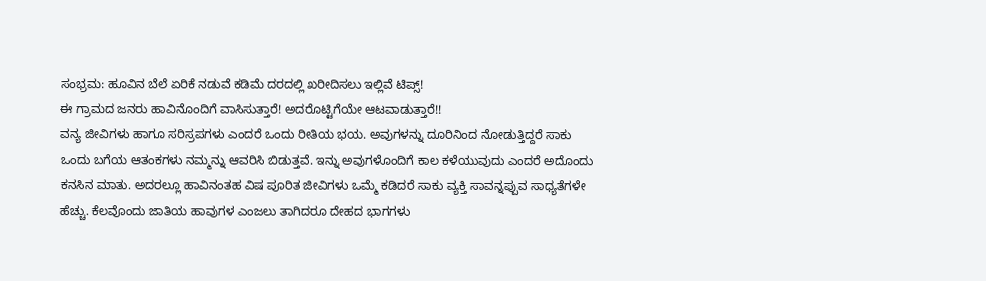ಸಂಭ್ರಮ: ಹೂವಿನ ಬೆಲೆ ಏರಿಕೆ ನಡುವೆ ಕಡಿಮೆ ದರದಲ್ಲಿ ಖರೀದಿಸಲು ಇಲ್ಲಿವೆ ಟಿಪ್ಸ್!
ಈ ಗ್ರಾಮದ ಜನರು ಹಾವಿನೊಂದಿಗೆ ವಾಸಿಸುತ್ತಾರೆ! ಅದರೊಟ್ಟಿಗೆಯೇ ಆಟವಾಡುತ್ತಾರೆ!!
ವನ್ಯ ಜೀವಿಗಳು ಹಾಗೂ ಸರಿಸ್ರಪಗಳು ಎಂದರೆ ಒಂದು ರೀತಿಯ ಭಯ. ಅವುಗಳನ್ನು ದೂರಿನಿಂದ ನೋಡುತ್ತಿದ್ದರೆ ಸಾಕು ಒಂದು ಬಗೆಯ ಆತಂಕಗಳು ನಮ್ಮನ್ನು ಆವರಿಸಿ ಬಿಡುತ್ತವೆ. ಇನ್ನು ಅವುಗಳೊಂದಿಗೆ ಕಾಲ ಕಳೆಯುವುದು ಎಂದರೆ ಅದೊಂದು ಕನಸಿನ ಮಾತು. ಅದರಲ್ಲೂ ಹಾವಿನಂತಹ ವಿಷ ಪೂರಿತ ಜೀವಿಗಳು ಒಮ್ಮೆ ಕಡಿದರೆ ಸಾಕು ವ್ಯಕ್ತಿ ಸಾವನ್ನಪ್ಪುವ ಸಾಧ್ಯತೆಗಳೇ ಹೆಚ್ಚು. ಕೆಲವೊಂದು ಜಾತಿಯ ಹಾವುಗಳ ಎಂಜಲು ತಾಗಿದರೂ ದೇಹದ ಭಾಗಗಳು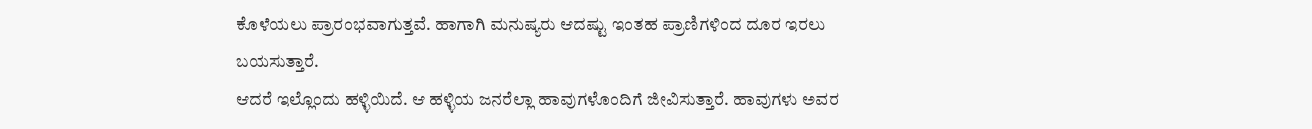ಕೊಳೆಯಲು ಪ್ರಾರಂಭವಾಗುತ್ತವೆ. ಹಾಗಾಗಿ ಮನುಷ್ಯರು ಆದಷ್ಟು ಇಂತಹ ಪ್ರಾಣಿಗಳಿಂದ ದೂರ ಇರಲು ಬಯಸುತ್ತಾರೆ.
ಆದರೆ ಇಲ್ಲೊಂದು ಹಳ್ಳಿಯಿದೆ. ಆ ಹಳ್ಳಿಯ ಜನರೆಲ್ಲಾ ಹಾವುಗಳೊಂದಿಗೆ ಜೀವಿಸುತ್ತಾರೆ. ಹಾವುಗಳು ಅವರ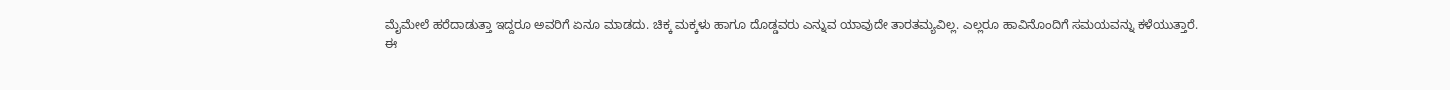ಮೈಮೇಲೆ ಹರೆದಾಡುತ್ತಾ ಇದ್ದರೂ ಅವರಿಗೆ ಏನೂ ಮಾಡದು. ಚಿಕ್ಕ ಮಕ್ಕಳು ಹಾಗೂ ದೊಡ್ಡವರು ಎನ್ನುವ ಯಾವುದೇ ತಾರತಮ್ಯವಿಲ್ಲ. ಎಲ್ಲರೂ ಹಾವಿನೊಂದಿಗೆ ಸಮಯವನ್ನು ಕಳೆಯುತ್ತಾರೆ.
ಈ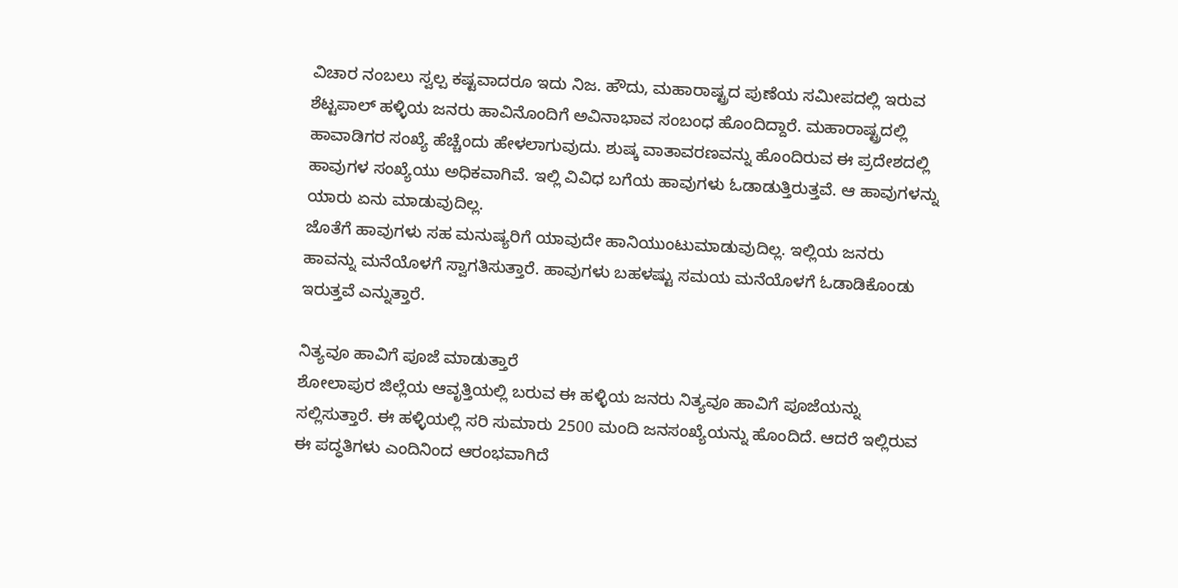ವಿಚಾರ ನಂಬಲು ಸ್ವಲ್ಪ ಕಷ್ಟವಾದರೂ ಇದು ನಿಜ. ಹೌದು, ಮಹಾರಾಷ್ಟ್ರದ ಪುಣೆಯ ಸಮೀಪದಲ್ಲಿ ಇರುವ ಶೆಟ್ಟಪಾಲ್ ಹಳ್ಳಿಯ ಜನರು ಹಾವಿನೊಂದಿಗೆ ಅವಿನಾಭಾವ ಸಂಬಂಧ ಹೊಂದಿದ್ದಾರೆ. ಮಹಾರಾಷ್ಟ್ರದಲ್ಲಿ ಹಾವಾಡಿಗರ ಸಂಖ್ಯೆ ಹೆಚ್ಚೆಂದು ಹೇಳಲಾಗುವುದು. ಶುಷ್ಕ ವಾತಾವರಣವನ್ನು ಹೊಂದಿರುವ ಈ ಪ್ರದೇಶದಲ್ಲಿ ಹಾವುಗಳ ಸಂಖ್ಯೆಯು ಅಧಿಕವಾಗಿವೆ. ಇಲ್ಲಿ ವಿವಿಧ ಬಗೆಯ ಹಾವುಗಳು ಓಡಾಡುತ್ತಿರುತ್ತವೆ. ಆ ಹಾವುಗಳನ್ನು ಯಾರು ಏನು ಮಾಡುವುದಿಲ್ಲ.
ಜೊತೆಗೆ ಹಾವುಗಳು ಸಹ ಮನುಷ್ಯರಿಗೆ ಯಾವುದೇ ಹಾನಿಯುಂಟುಮಾಡುವುದಿಲ್ಲ. ಇಲ್ಲಿಯ ಜನರು ಹಾವನ್ನು ಮನೆಯೊಳಗೆ ಸ್ವಾಗತಿಸುತ್ತಾರೆ. ಹಾವುಗಳು ಬಹಳಷ್ಟು ಸಮಯ ಮನೆಯೊಳಗೆ ಓಡಾಡಿಕೊಂಡು ಇರುತ್ತವೆ ಎನ್ನುತ್ತಾರೆ.

ನಿತ್ಯವೂ ಹಾವಿಗೆ ಪೂಜೆ ಮಾಡುತ್ತಾರೆ
ಶೋಲಾಪುರ ಜಿಲ್ಲೆಯ ಆವೃತ್ತಿಯಲ್ಲಿ ಬರುವ ಈ ಹಳ್ಳಿಯ ಜನರು ನಿತ್ಯವೂ ಹಾವಿಗೆ ಪೂಜೆಯನ್ನು ಸಲ್ಲಿಸುತ್ತಾರೆ. ಈ ಹಳ್ಳಿಯಲ್ಲಿ ಸರಿ ಸುಮಾರು 2500 ಮಂದಿ ಜನಸಂಖ್ಯೆಯನ್ನು ಹೊಂದಿದೆ. ಆದರೆ ಇಲ್ಲಿರುವ ಈ ಪದ್ಧತಿಗಳು ಎಂದಿನಿಂದ ಆರಂಭವಾಗಿದೆ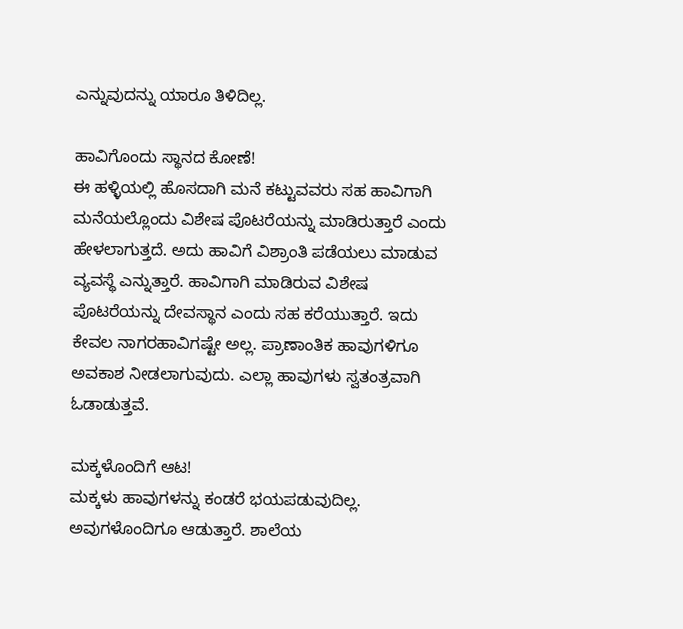ಎನ್ನುವುದನ್ನು ಯಾರೂ ತಿಳಿದಿಲ್ಲ.

ಹಾವಿಗೊಂದು ಸ್ಥಾನದ ಕೋಣೆ!
ಈ ಹಳ್ಳಿಯಲ್ಲಿ ಹೊಸದಾಗಿ ಮನೆ ಕಟ್ಟುವವರು ಸಹ ಹಾವಿಗಾಗಿ ಮನೆಯಲ್ಲೊಂದು ವಿಶೇಷ ಪೊಟರೆಯನ್ನು ಮಾಡಿರುತ್ತಾರೆ ಎಂದು ಹೇಳಲಾಗುತ್ತದೆ. ಅದು ಹಾವಿಗೆ ವಿಶ್ರಾಂತಿ ಪಡೆಯಲು ಮಾಡುವ ವ್ಯವಸ್ಥೆ ಎನ್ನುತ್ತಾರೆ. ಹಾವಿಗಾಗಿ ಮಾಡಿರುವ ವಿಶೇಷ ಪೊಟರೆಯನ್ನು ದೇವಸ್ಥಾನ ಎಂದು ಸಹ ಕರೆಯುತ್ತಾರೆ. ಇದು ಕೇವಲ ನಾಗರಹಾವಿಗಷ್ಟೇ ಅಲ್ಲ. ಪ್ರಾಣಾಂತಿಕ ಹಾವುಗಳಿಗೂ ಅವಕಾಶ ನೀಡಲಾಗುವುದು. ಎಲ್ಲಾ ಹಾವುಗಳು ಸ್ವತಂತ್ರವಾಗಿ ಓಡಾಡುತ್ತವೆ.

ಮಕ್ಕಳೊಂದಿಗೆ ಆಟ!
ಮಕ್ಕಳು ಹಾವುಗಳನ್ನು ಕಂಡರೆ ಭಯಪಡುವುದಿಲ್ಲ. ಅವುಗಳೊಂದಿಗೂ ಆಡುತ್ತಾರೆ. ಶಾಲೆಯ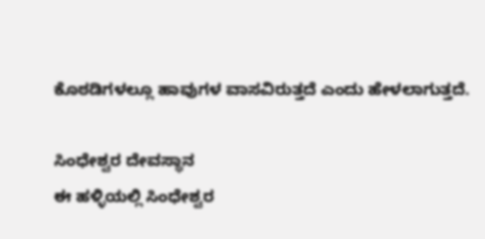ಕೊಠಡಿಗಳಲ್ಲೂ ಹಾವುಗಳ ವಾಸವಿರುತ್ತದೆ ಎಂದು ಹೇಳಲಾಗುತ್ತದೆ.

ಸಿಂಧೇಶ್ವರ ದೇವಸ್ಥಾನ
ಈ ಹಳ್ಳಿಯಲ್ಲಿ ಸಿಂಧೇಶ್ವರ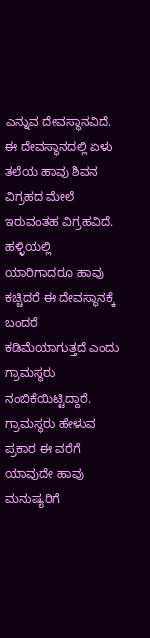ಎನ್ನುವ ದೇವಸ್ಥಾನವಿದೆ. ಈ ದೇವಸ್ಥಾನದಲ್ಲಿ ಏಳು ತಲೆಯ ಹಾವು ಶಿವನ ವಿಗ್ರಹದ ಮೇಲೆ ಇರುವಂತಹ ವಿಗ್ರಹವಿದೆ. ಹಳ್ಳಿಯಲ್ಲಿ ಯಾರಿಗಾದರೂ ಹಾವು ಕಚ್ಚಿದರೆ ಈ ದೇವಸ್ಥಾನಕ್ಕೆ ಬಂದರೆ ಕಡಿಮೆಯಾಗುತ್ತದೆ ಎಂದು ಗ್ರಾಮಸ್ಥರು ನಂಬಿಕೆಯಿಟ್ಟಿದ್ದಾರೆ. ಗ್ರಾಮಸ್ಥರು ಹೇಳುವ ಪ್ರಕಾರ ಈ ವರೆಗೆ ಯಾವುದೇ ಹಾವು ಮನುಷ್ಯರಿಗೆ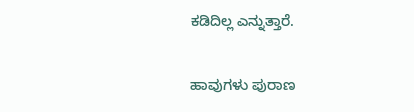ಕಡಿದಿಲ್ಲ ಎನ್ನುತ್ತಾರೆ.

ಹಾವುಗಳು ಪುರಾಣ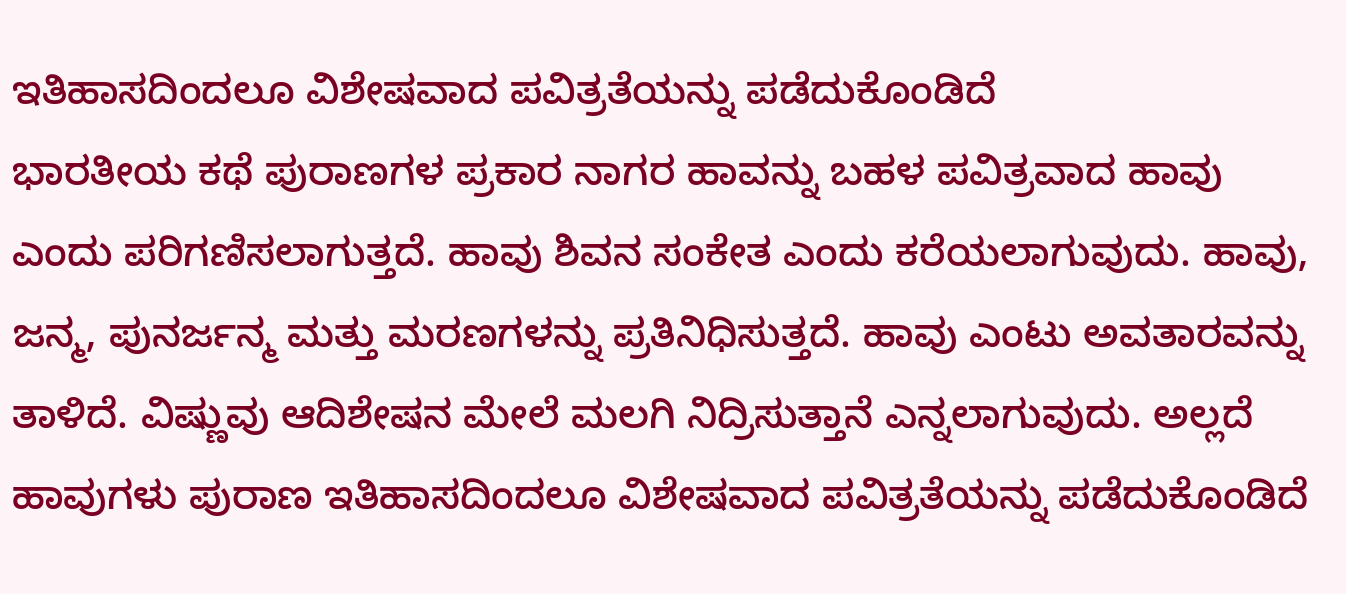ಇತಿಹಾಸದಿಂದಲೂ ವಿಶೇಷವಾದ ಪವಿತ್ರತೆಯನ್ನು ಪಡೆದುಕೊಂಡಿದೆ
ಭಾರತೀಯ ಕಥೆ ಪುರಾಣಗಳ ಪ್ರಕಾರ ನಾಗರ ಹಾವನ್ನು ಬಹಳ ಪವಿತ್ರವಾದ ಹಾವು ಎಂದು ಪರಿಗಣಿಸಲಾಗುತ್ತದೆ. ಹಾವು ಶಿವನ ಸಂಕೇತ ಎಂದು ಕರೆಯಲಾಗುವುದು. ಹಾವು, ಜನ್ಮ, ಪುನರ್ಜನ್ಮ ಮತ್ತು ಮರಣಗಳನ್ನು ಪ್ರತಿನಿಧಿಸುತ್ತದೆ. ಹಾವು ಎಂಟು ಅವತಾರವನ್ನು ತಾಳಿದೆ. ವಿಷ್ಣುವು ಆದಿಶೇಷನ ಮೇಲೆ ಮಲಗಿ ನಿದ್ರಿಸುತ್ತಾನೆ ಎನ್ನಲಾಗುವುದು. ಅಲ್ಲದೆ ಹಾವುಗಳು ಪುರಾಣ ಇತಿಹಾಸದಿಂದಲೂ ವಿಶೇಷವಾದ ಪವಿತ್ರತೆಯನ್ನು ಪಡೆದುಕೊಂಡಿದೆ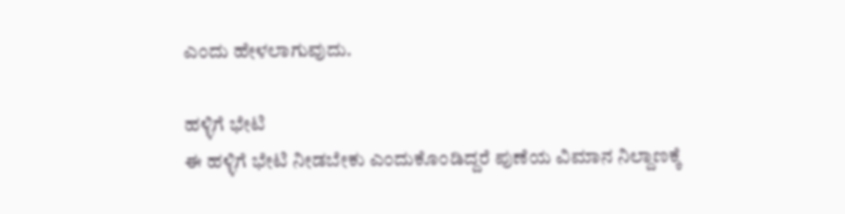ಎಂದು ಹೇಳಲಾಗುವುದು.

ಹಳ್ಳಿಗೆ ಭೇಟಿ
ಈ ಹಳ್ಳಿಗೆ ಭೇಟಿ ನೀಡಬೇಕು ಎಂದುಕೊಂಡಿದ್ದರೆ ಪುಣೆಯ ವಿಮಾನ ನಿಲ್ದಾಣಕ್ಕೆ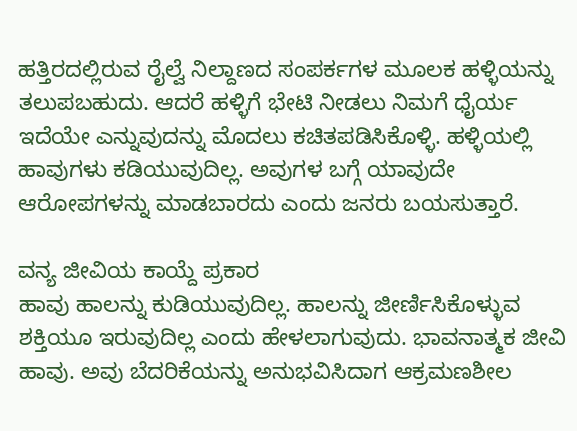ಹತ್ತಿರದಲ್ಲಿರುವ ರೈಲ್ವೆ ನಿಲ್ದಾಣದ ಸಂಪರ್ಕಗಳ ಮೂಲಕ ಹಳ್ಳಿಯನ್ನು ತಲುಪಬಹುದು. ಆದರೆ ಹಳ್ಳಿಗೆ ಭೇಟಿ ನೀಡಲು ನಿಮಗೆ ಧೈರ್ಯ ಇದೆಯೇ ಎನ್ನುವುದನ್ನು ಮೊದಲು ಕಚಿತಪಡಿಸಿಕೊಳ್ಳಿ. ಹಳ್ಳಿಯಲ್ಲಿ ಹಾವುಗಳು ಕಡಿಯುವುದಿಲ್ಲ. ಅವುಗಳ ಬಗ್ಗೆ ಯಾವುದೇ ಆರೋಪಗಳನ್ನು ಮಾಡಬಾರದು ಎಂದು ಜನರು ಬಯಸುತ್ತಾರೆ.

ವನ್ಯ ಜೀವಿಯ ಕಾಯ್ದೆ ಪ್ರಕಾರ
ಹಾವು ಹಾಲನ್ನು ಕುಡಿಯುವುದಿಲ್ಲ. ಹಾಲನ್ನು ಜೀರ್ಣಿಸಿಕೊಳ್ಳುವ ಶಕ್ತಿಯೂ ಇರುವುದಿಲ್ಲ ಎಂದು ಹೇಳಲಾಗುವುದು. ಭಾವನಾತ್ಮಕ ಜೀವಿ ಹಾವು. ಅವು ಬೆದರಿಕೆಯನ್ನು ಅನುಭವಿಸಿದಾಗ ಆಕ್ರಮಣಶೀಲ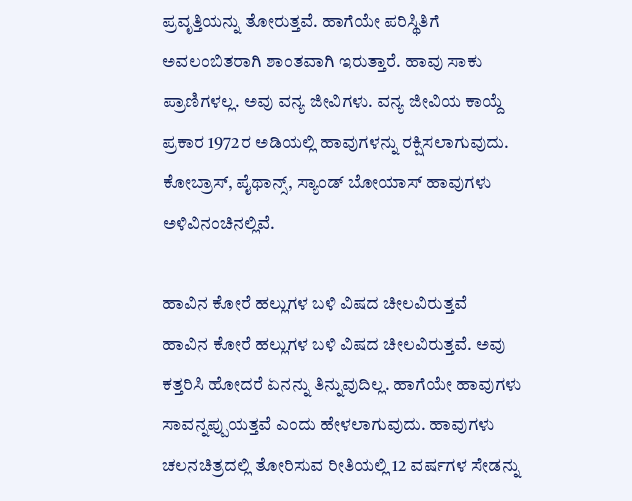ಪ್ರವೃತ್ತಿಯನ್ನು ತೋರುತ್ತವೆ. ಹಾಗೆಯೇ ಪರಿಸ್ಥಿತಿಗೆ ಅವಲಂಬಿತರಾಗಿ ಶಾಂತವಾಗಿ ಇರುತ್ತಾರೆ. ಹಾವು ಸಾಕು ಪ್ರಾಣಿಗಳಲ್ಲ. ಅವು ವನ್ಯ ಜೀವಿಗಳು. ವನ್ಯ ಜೀವಿಯ ಕಾಯ್ದೆ ಪ್ರಕಾರ 1972ರ ಅಡಿಯಲ್ಲಿ ಹಾವುಗಳನ್ನು ರಕ್ಷಿಸಲಾಗುವುದು. ಕೋಬ್ರಾಸ್, ಪೈಥಾನ್ಸ್, ಸ್ಯಾಂಡ್ ಬೋಯಾಸ್ ಹಾವುಗಳು ಅಳಿವಿನಂಚಿನಲ್ಲಿವೆ.

ಹಾವಿನ ಕೋರೆ ಹಲ್ಲುಗಳ ಬಳಿ ವಿಷದ ಚೀಲವಿರುತ್ತವೆ
ಹಾವಿನ ಕೋರೆ ಹಲ್ಲುಗಳ ಬಳಿ ವಿಷದ ಚೀಲವಿರುತ್ತವೆ. ಅವು ಕತ್ತರಿಸಿ ಹೋದರೆ ಏನನ್ನು ತಿನ್ನುವುದಿಲ್ಲ. ಹಾಗೆಯೇ ಹಾವುಗಳು ಸಾವನ್ನಪ್ಪುಯತ್ತವೆ ಎಂದು ಹೇಳಲಾಗುವುದು. ಹಾವುಗಳು ಚಲನಚಿತ್ರದಲ್ಲಿ ತೋರಿಸುವ ರೀತಿಯಲ್ಲಿ 12 ವರ್ಷಗಳ ಸೇಡನ್ನು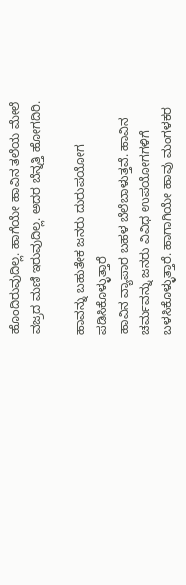ಹೊಂದಿರುವುದಿಲ್ಲ. ಹಾಗೆಯೇ ಹಾವಿನ ತಲೆಯ ಮೇಲೆ ವಜ್ರದ ಮಣಿ ಇರುವುದಿಲ್ಲ. ಅದರ ಬೆನ್ನತ್ತಿ ಹೋಗದಿರಿ.

ಹಾವನ್ನು ಬಹುತೇಕ ಜನರು ದುರುಪಯೋಗ ಪಡಿಸಿಕೊಳ್ಳುತ್ತಾರೆ
ಹಾವಿನ ವ್ಯಾಪಾರ ಬಹಳ ಬೆಲೆಬಾಳುತ್ತವೆ. ಹಾವಿನ ಚರ್ಮವನ್ನು ಜನರು ವಿವಿಧ ಉಪಯೋಗಗಳಿಗೆ ಬಳಸಿಕೊಳ್ಳುತ್ತಾರೆ. ಹಾಗಾಗಿಯೇ ಹಾವು ಮಂಗಳಕರ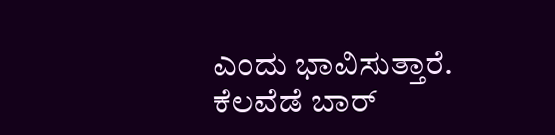ಎಂದು ಭಾವಿಸುತ್ತಾರೆ. ಕೆಲವೆಡೆ ಬಾರ್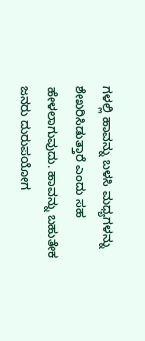ಗಳಲ್ಲಿ ಹಾವನ್ನು ಬಳಸಿ ಮಧ್ಯಗಳನ್ನು ಶೇಖರಿಸಿಡುತ್ತಾರೆ ಎಂದು ಸಹ ಹೇಳಲಾಗುವುದು. ಹಾವನ್ನು ಬಹುತೇಕ ಜನರು ದುರುಪಯೋಗ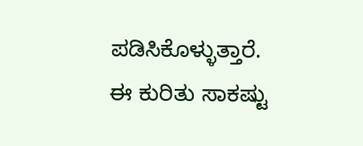ಪಡಿಸಿಕೊಳ್ಳುತ್ತಾರೆ. ಈ ಕುರಿತು ಸಾಕಷ್ಟು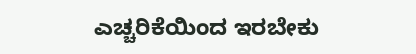ಎಚ್ಚರಿಕೆಯಿಂದ ಇರಬೇಕು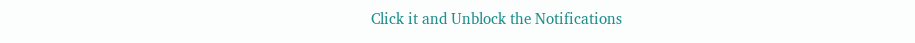Click it and Unblock the Notifications